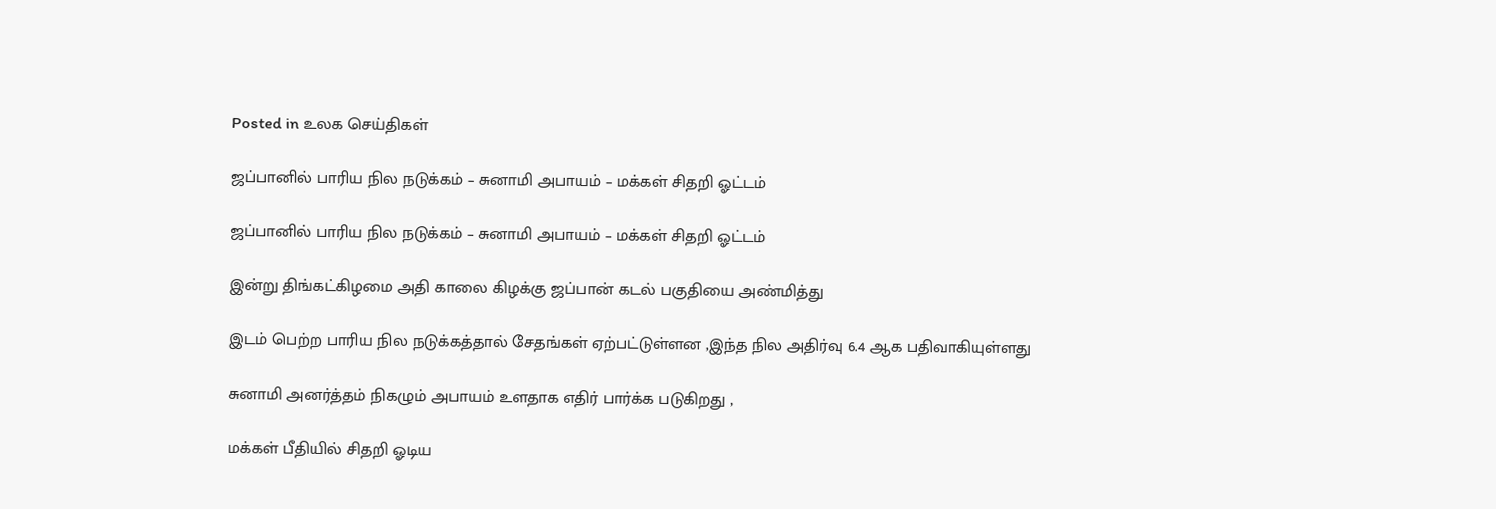Posted in உலக செய்திகள்

ஜப்பானில் பாரிய நில நடுக்கம் – சுனாமி அபாயம் – மக்கள் சிதறி ஓட்டம்

ஜப்பானில் பாரிய நில நடுக்கம் – சுனாமி அபாயம் – மக்கள் சிதறி ஓட்டம்

இன்று திங்கட்கிழமை அதி காலை கிழக்கு ஜப்பான் கடல் பகுதியை அண்மித்து

இடம் பெற்ற பாரிய நில நடுக்கத்தால் சேதங்கள் ஏற்பட்டுள்ளன ,இந்த நில அதிர்வு 6.4 ஆக பதிவாகியுள்ளது

சுனாமி அனர்த்தம் நிகழும் அபாயம் உளதாக எதிர் பார்க்க படுகிறது ,

மக்கள் பீதியில் சிதறி ஓடிய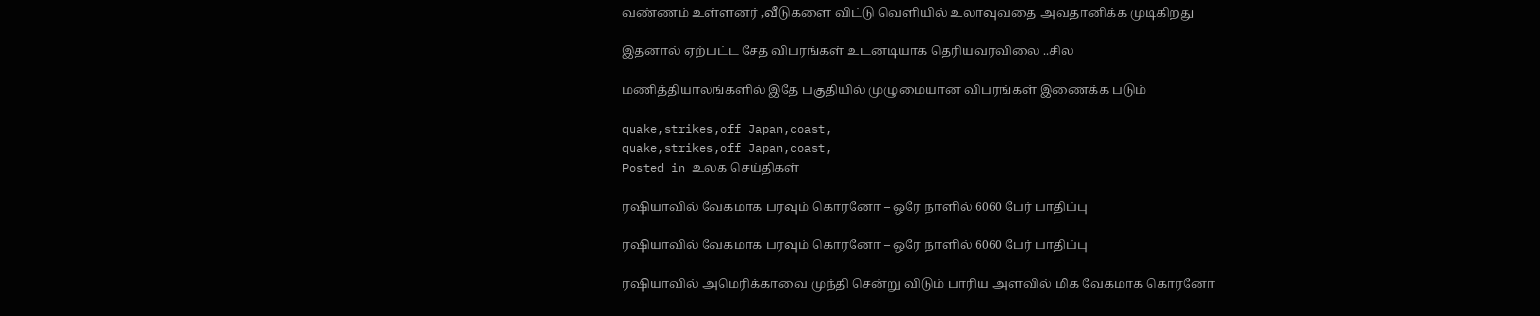வண்ணம் உள்ளனர் ,வீடுகளை விட்டு வெளியில் உலாவுவதை அவதானிக்க முடிகிறது

இதனால் ஏற்பட்ட சேத விபரங்கள் உடனடியாக தெரியவரவிலை ..சில

மணித்தியாலங்களில் இதே பகுதியில் முழுமையான விபரங்கள் இணைக்க படும்

quake,strikes,off Japan,coast,
quake,strikes,off Japan,coast,
Posted in உலக செய்திகள்

ரஷியாவில் வேகமாக பரவும் கொரனோ – ஒரே நாளில் 6060 பேர் பாதிப்பு

ரஷியாவில் வேகமாக பரவும் கொரனோ – ஒரே நாளில் 6060 பேர் பாதிப்பு

ரஷியாவில் அமெரிக்காவை முந்தி சென்று விடும் பாரிய அளவில் மிக வேகமாக கொரனோ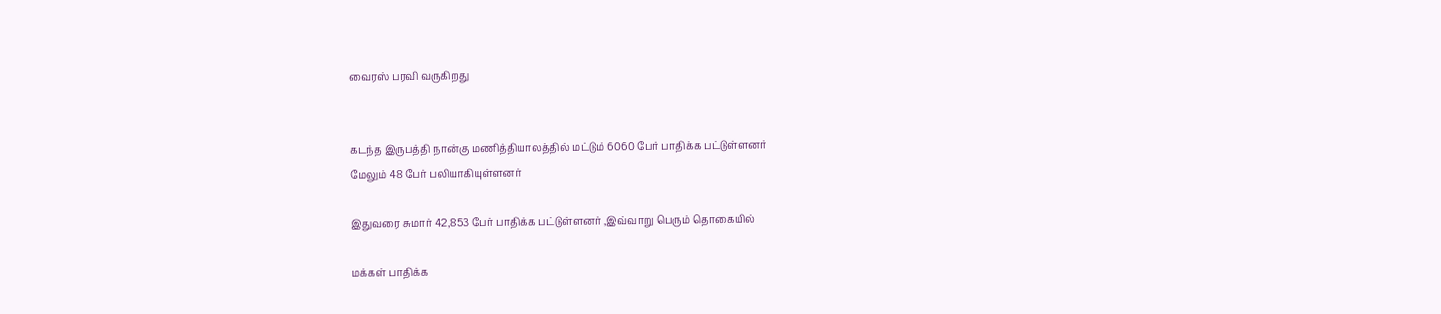வைரஸ் பரவி வருகிறது


கடந்த இருபத்தி நான்கு மணித்தியாலத்தில் மட்டும் 6060 பேர் பாதிக்க பட்டுள்ளனர்
மேலும் 48 பேர் பலியாகியுள்ளனர்

இதுவரை சுமார் 42,853 பேர் பாதிக்க பட்டுள்ளனர் ,இவ்வாறு பெரும் தொகையில்

மக்கள் பாதிக்க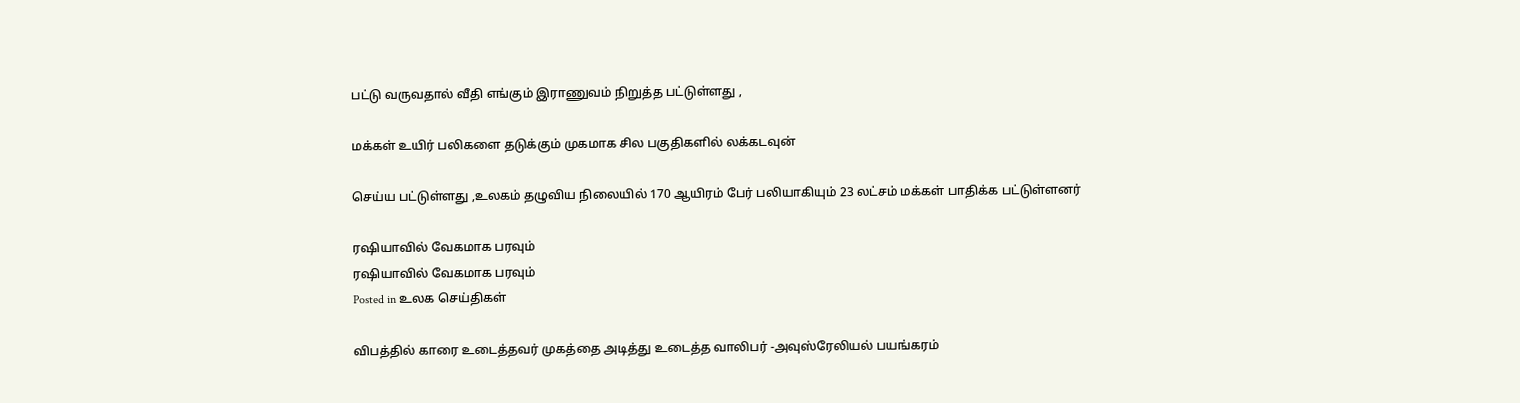பட்டு வருவதால் வீதி எங்கும் இராணுவம் நிறுத்த பட்டுள்ளது ,

மக்கள் உயிர் பலிகளை தடுக்கும் முகமாக சில பகுதிகளில் லக்கடவுன்

செய்ய பட்டுள்ளது ,உலகம் தழுவிய நிலையில் 170 ஆயிரம் பேர் பலியாகியும் 23 லட்சம் மக்கள் பாதிக்க பட்டுள்ளனர்

ரஷியாவில் வேகமாக பரவும்
ரஷியாவில் வேகமாக பரவும்
Posted in உலக செய்திகள்

விபத்தில் காரை உடைத்தவர் முகத்தை அடித்து உடைத்த வாலிபர் -அவுஸ்ரேலியல் பயங்கரம்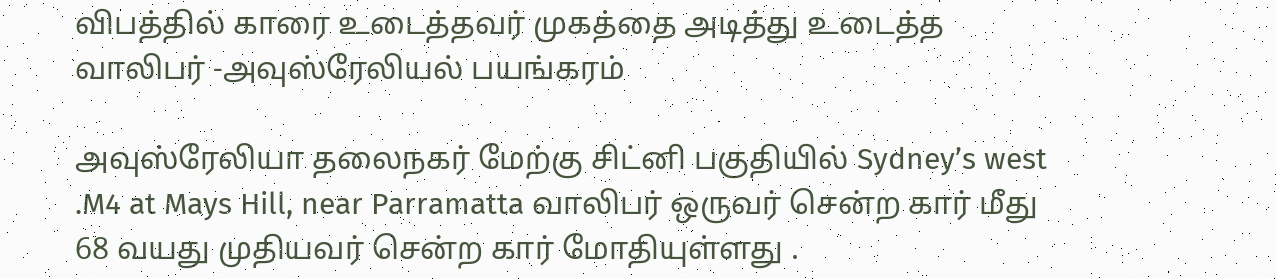விபத்தில் காரை உடைத்தவர் முகத்தை அடித்து உடைத்த வாலிபர் -அவுஸ்ரேலியல் பயங்கரம்

அவுஸ்ரேலியா தலைநகர் மேற்கு சிட்னி பகுதியில் Sydney’s west .M4 at Mays Hill, near Parramatta வாலிபர் ஒருவர் சென்ற கார் மீது 68 வயது முதியவர் சென்ற கார் மோதியுள்ளது .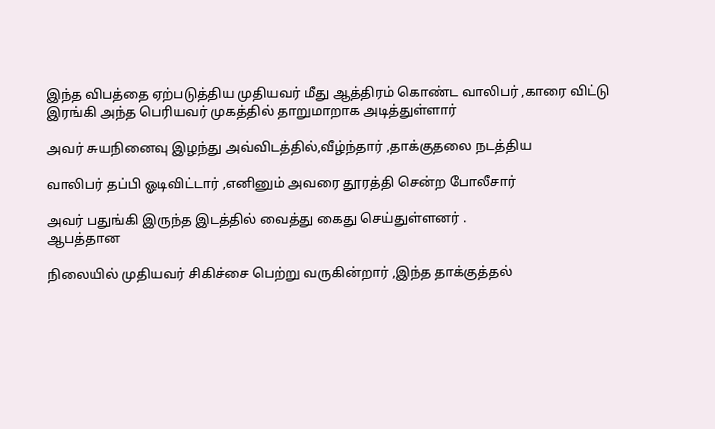இந்த விபத்தை ஏற்படுத்திய முதியவர் மீது ஆத்திரம் கொண்ட வாலிபர் ,காரை விட்டு இரங்கி அந்த பெரியவர் முகத்தில் தாறுமாறாக அடித்துள்ளார்

அவர் சுயநினைவு இழந்து அவ்விடத்தில்,வீழ்ந்தார் ,தாக்குதலை நடத்திய

வாலிபர் தப்பி ஓடிவிட்டார் ,எனினும் அவரை தூரத்தி சென்ற போலீசார்

அவர் பதுங்கி இருந்த இடத்தில் வைத்து கைது செய்துள்ளனர் .
ஆபத்தான

நிலையில் முதியவர் சிகிச்சை பெற்று வருகின்றார் ,இந்த தாக்குத்தல்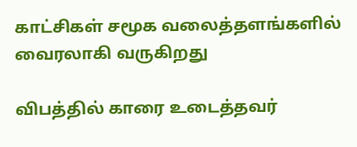காட்சிகள் சமூக வலைத்தளங்களில் வைரலாகி வருகிறது

விபத்தில் காரை உடைத்தவர்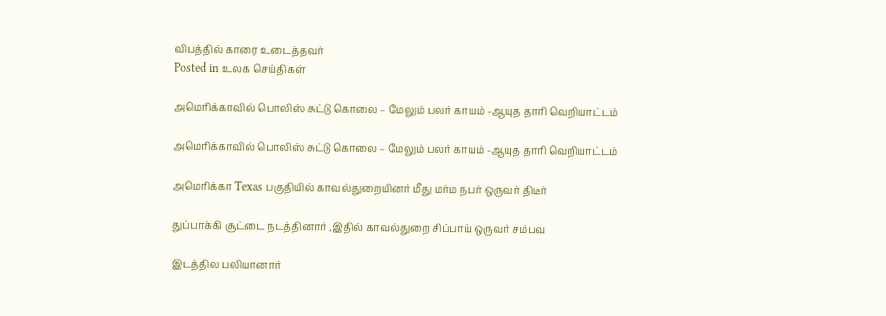விபத்தில் காரை உடைத்தவர்
Posted in உலக செய்திகள்

அமெரிக்காவில் பொலிஸ் சுட்டு கொலை – மேலும் பலர் காயம் -ஆயுத தாரி வெறியாட்டம்

அமெரிக்காவில் பொலிஸ் சுட்டு கொலை – மேலும் பலர் காயம் -ஆயுத தாரி வெறியாட்டம்

அமெரிக்கா Texas பகுதியில் காவல்துறையினர் மீது மர்ம நபர் ஒருவர் திடீர்

துப்பாக்கி சூட்டை நடத்தினார் ,இதில் காவல்துறை சிப்பாய் ஒருவர் சம்பவ

இடத்தில பலியானார்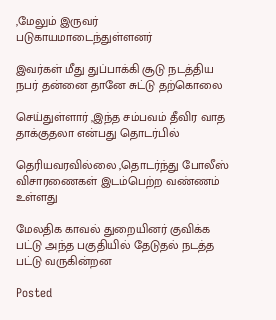,மேலும் இருவர் படுகாயமாடைந்துள்ளனர்

இவர்கள் மீது துப்பாக்கி சூடு நடத்திய நபர் தன்னை தானே சுட்டு தற்கொலை

செய்துள்ளார் ,இந்த சம்பவம் தீவிர வாத தாக்குதலா என்பது தொடர்பில்

தெரியவரவில்லை ,தொடர்ந்து போலீஸ் விசாரணைகள் இடம்பெற்ற வண்ணம் உள்ளது

மேலதிக காவல் துறையினர் குவிக்க பட்டு அந்த பகுதியில் தேடுதல் நடத்த பட்டு வருகின்றன

Posted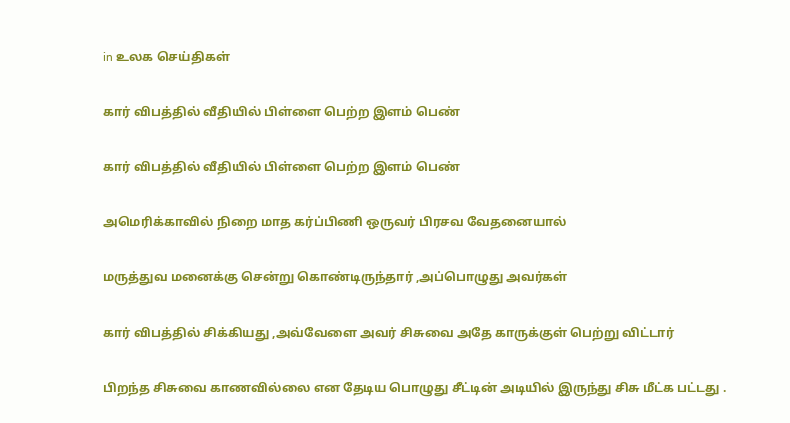in உலக செய்திகள்

கார் விபத்தில் வீதியில் பிள்ளை பெற்ற இளம் பெண்

கார் விபத்தில் வீதியில் பிள்ளை பெற்ற இளம் பெண்

அமெரிக்காவில் நிறை மாத கர்ப்பிணி ஒருவர் பிரசவ வேதனையால்

மருத்துவ மனைக்கு சென்று கொண்டிருந்தார் ,அப்பொழுது அவர்கள்

கார் விபத்தில் சிக்கியது ,அவ்வேளை அவர் சிசுவை அதே காருக்குள் பெற்று விட்டார்

பிறந்த சிசுவை காணவில்லை என தேடிய பொழுது சீட்டின் அடியில் இருந்து சிசு மீட்க பட்டது .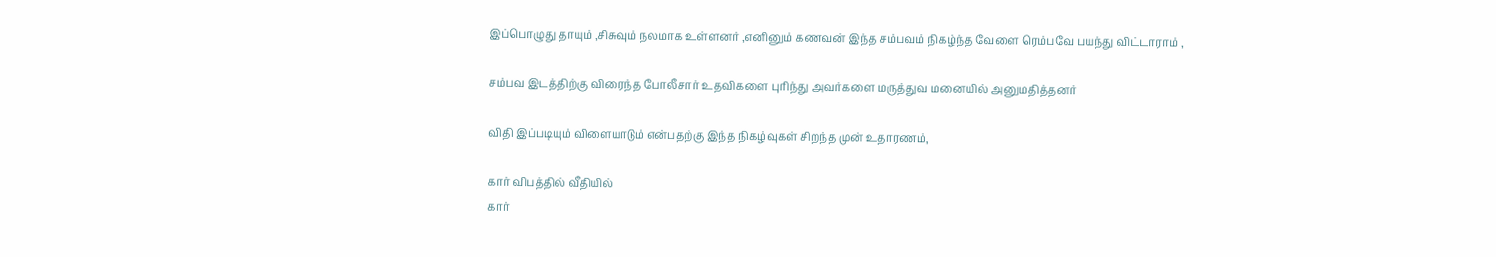இப்பொழுது தாயும் ,சிசுவும் நலமாக உள்ளனர் ,எனினும் கணவன் இந்த சம்பவம் நிகழ்ந்த வேளை ரெம்பவே பயந்து விட்டாராம் ,

சம்பவ இடத்திற்கு விரைந்த போலீசார் உதவிகளை புரிந்து அவர்களை மருத்துவ மனையில் அனுமதித்தனர்

விதி இப்படியும் விளையாடும் என்பதற்கு இந்த நிகழ்வுகள் சிறந்த முன் உதாரணம்,

கார் விபத்தில் வீதியில்
கார்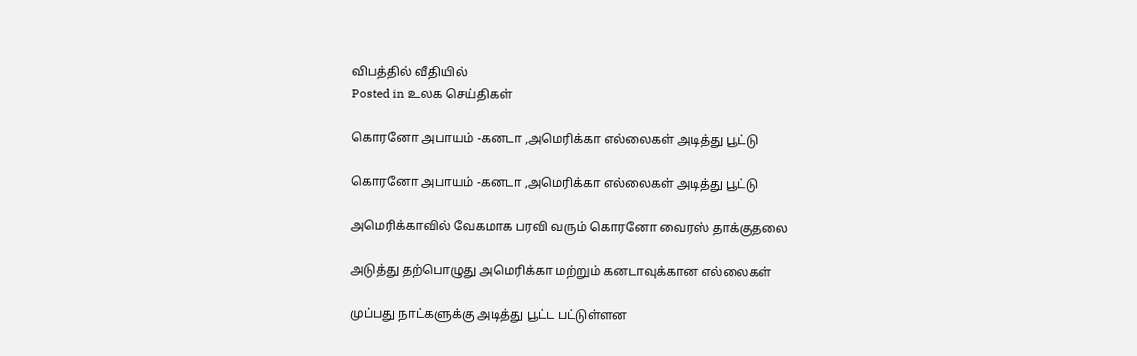விபத்தில் வீதியில்
Posted in உலக செய்திகள்

கொரனோ அபாயம் -கனடா ,அமெரிக்கா எல்லைகள் அடித்து பூட்டு

கொரனோ அபாயம் -கனடா ,அமெரிக்கா எல்லைகள் அடித்து பூட்டு

அமெரிக்காவில் வேகமாக பரவி வரும் கொரனோ வைரஸ் தாக்குதலை

அடுத்து தற்பொழுது அமெரிக்கா மற்றும் கனடாவுக்கான எல்லைகள்

முப்பது நாட்களுக்கு அடித்து பூட்ட பட்டுள்ளன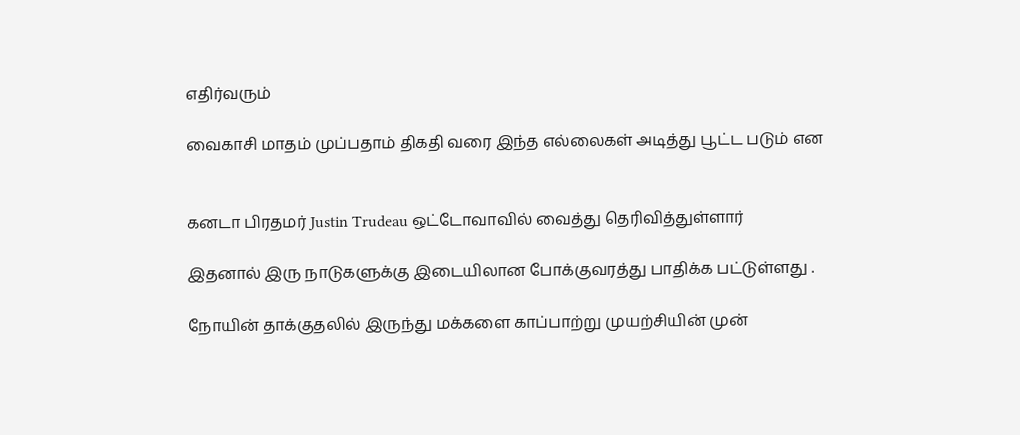எதிர்வரும்

வைகாசி மாதம் முப்பதாம் திகதி வரை இந்த எல்லைகள் அடித்து பூட்ட படும் என


கனடா பிரதமர் Justin Trudeau ஒட்டோவாவில் வைத்து தெரிவித்துள்ளார்

இதனால் இரு நாடுகளுக்கு இடையிலான போக்குவரத்து பாதிக்க பட்டுள்ளது .

நோயின் தாக்குதலில் இருந்து மக்களை காப்பாற்று முயற்சியின் முன்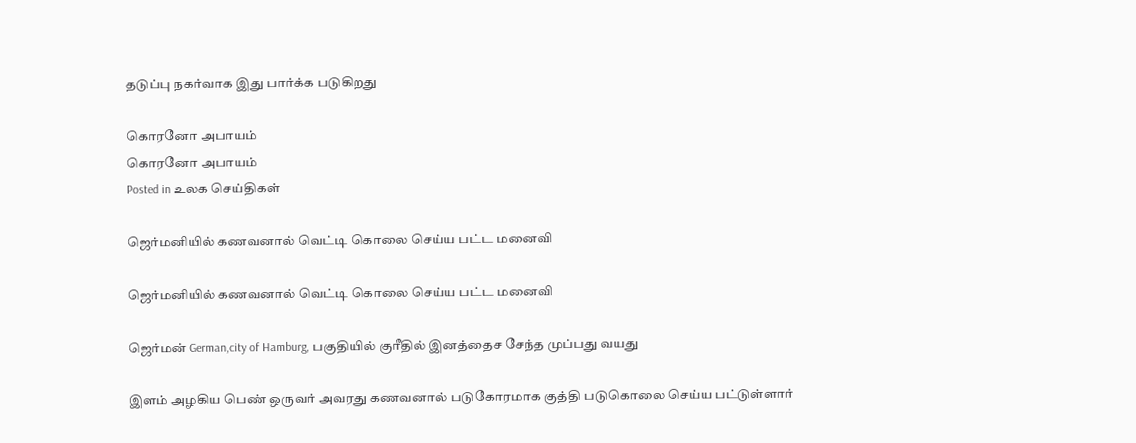தடுப்பு நகர்வாக இது பார்க்க படுகிறது

கொரனோ அபாயம்
கொரனோ அபாயம்
Posted in உலக செய்திகள்

ஜெர்மனியில் கணவனால் வெட்டி கொலை செய்ய பட்ட மனைவி

ஜெர்மனியில் கணவனால் வெட்டி கொலை செய்ய பட்ட மனைவி

ஜெர்மன் German,city of Hamburg, பகுதியில் குரீதில் இனத்தைச சேந்த முப்பது வயது

இளம் அழகிய பெண் ஒருவர் அவரது கணவனால் படுகோரமாக குத்தி படுகொலை செய்ய பட்டுள்ளார்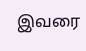இவரை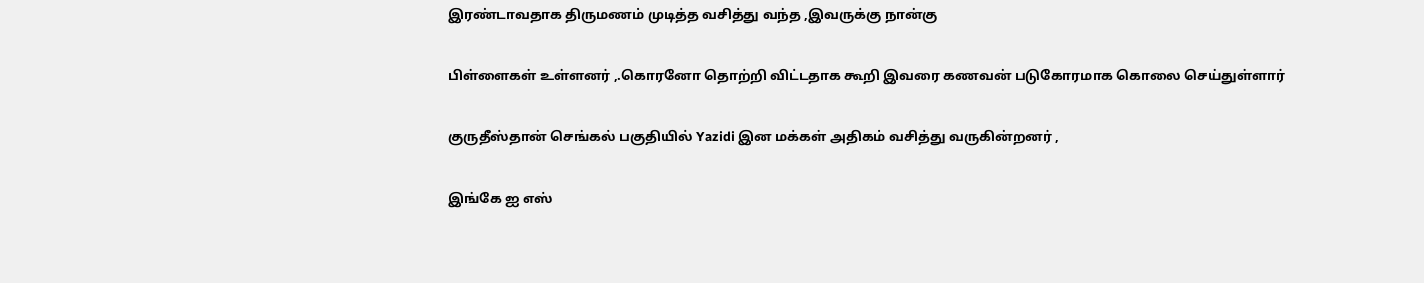இரண்டாவதாக திருமணம் முடித்த வசித்து வந்த ,இவருக்கு நான்கு

பிள்ளைகள் உள்ளனர் ,.கொரனோ தொற்றி விட்டதாக கூறி இவரை கணவன் படுகோரமாக கொலை செய்துள்ளார்

குருதீஸ்தான் செங்கல் பகுதியில் Yazidi இன மக்கள் அதிகம் வசித்து வருகின்றனர் ,

இங்கே ஐ எஸ்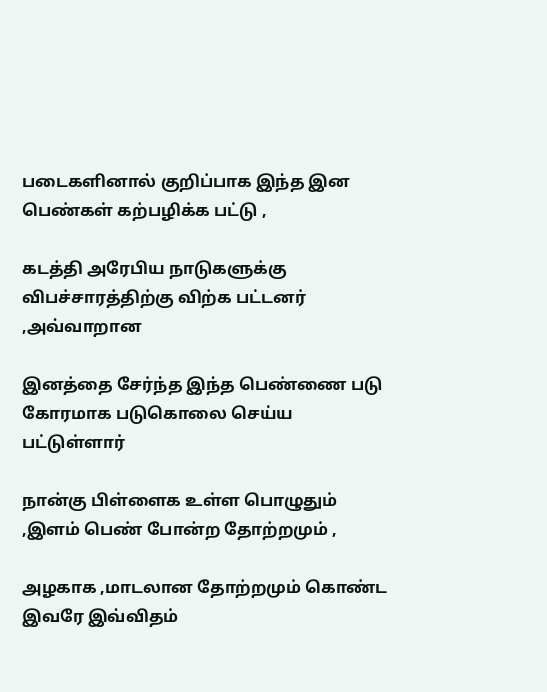படைகளினால் குறிப்பாக இந்த இன பெண்கள் கற்பழிக்க பட்டு ,

கடத்தி அரேபிய நாடுகளுக்கு விபச்சாரத்திற்கு விற்க பட்டனர் ,அவ்வாறான

இனத்தை சேர்ந்த இந்த பெண்ணை படு கோரமாக படுகொலை செய்ய பட்டுள்ளார்

நான்கு பிள்ளைக உள்ள பொழுதும் ,இளம் பெண் போன்ற தோற்றமும் ,

அழகாக ,மாடலான தோற்றமும் கொண்ட இவரே இவ்விதம்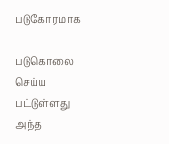படுகோரமாக

படுகொலை செய்ய பட்டுள்ளது அந்த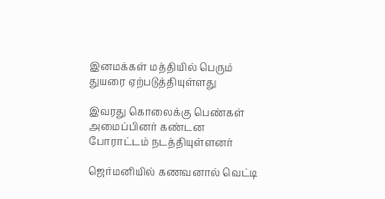இனமக்கள் மத்தியில் பெரும் துயரை ஏற்படுத்தியுள்ளது

இவரது கொலைக்கு பெண்கள் அமைப்பினர் கண்டன போராட்டம் நடத்தியுள்ளனர்

ஜெர்மனியில் கணவனால் வெட்டி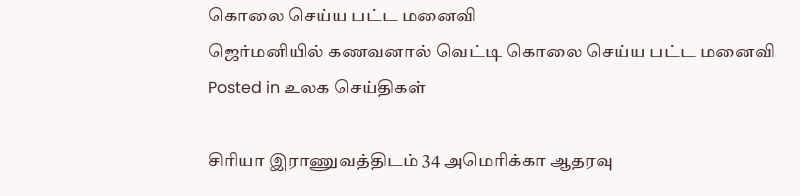கொலை செய்ய பட்ட மனைவி
ஜெர்மனியில் கணவனால் வெட்டி கொலை செய்ய பட்ட மனைவி
Posted in உலக செய்திகள்

சிரியா இராணுவத்திடம் 34 அமெரிக்கா ஆதரவு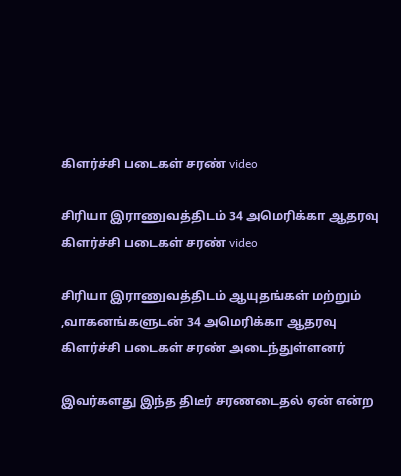கிளர்ச்சி படைகள் சரண் video

சிரியா இராணுவத்திடம் 34 அமெரிக்கா ஆதரவு கிளர்ச்சி படைகள் சரண் video

சிரியா இராணுவத்திடம் ஆயுதங்கள் மற்றும் ,வாகனங்களுடன் 34 அமெரிக்கா ஆதரவு கிளர்ச்சி படைகள் சரண் அடைந்துள்ளனர்

இவர்களது இந்த திடீர் சரணடைதல் ஏன் என்ற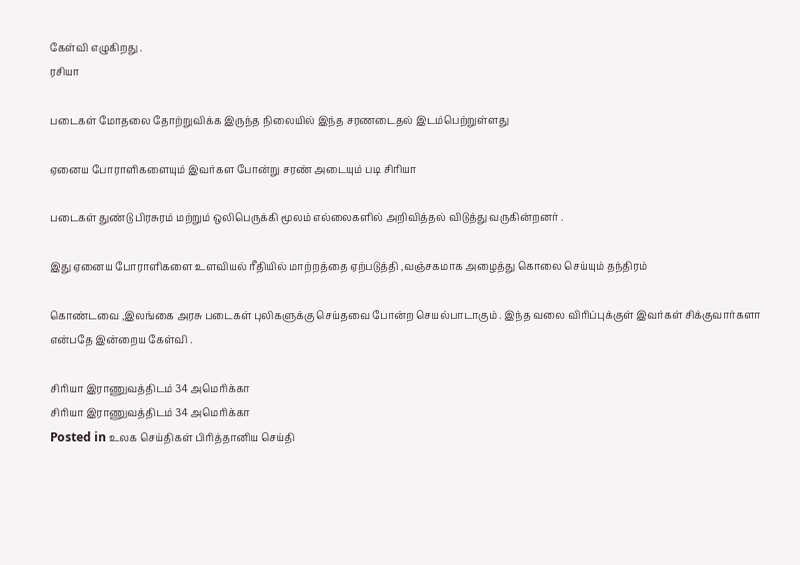கேள்வி எழுகிறது .
ரசியா

படைகள் மோதலை தோற்றுவிக்க இருந்த நிலையில் இந்த சரணடைதல் இடம்பெற்றுள்ளது

ஏனைய போராளிகளையும் இவர்கள போன்று சரண் அடையும் படி சிரியா

படைகள் துண்டு பிரசுரம் மற்றும் ஒலிபெருக்கி மூலம் எல்லைகளில் அறிவித்தல் விடுத்து வருகின்றனர் .

இது ஏனைய போராளிகளை உளவியல் ரீதியில் மாற்றத்தை ஏற்படுத்தி ,வஞ்சகமாக அழைத்து கொலை செய்யும் தந்திரம்

கொண்டவை ,இலங்கை அரசு படைகள் புலிகளுக்கு செய்தவை போன்ற செயல்பாடாகும் . இந்த வலை விரிப்புக்குள் இவர்கள் சிக்குவார்களா என்பதே இன்றைய கேள்வி .

சிரியா இராணுவத்திடம் 34 அமெரிக்கா
சிரியா இராணுவத்திடம் 34 அமெரிக்கா
Posted in உலக செய்திகள் பிரித்தானிய செய்தி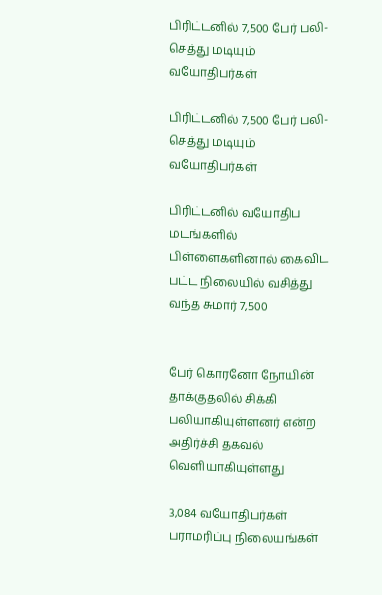பிரிட்டனில் 7,500 பேர் பலி- செத்து மடியும் வயோதிபர்கள்

பிரிட்டனில் 7,500 பேர் பலி- செத்து மடியும் வயோதிபர்கள்

பிரிட்டனில் வயோதிப மடங்களில் பிள்ளைகளினால் கைவிட பட்ட நிலையில் வசித்து வந்த சுமார் 7,500


பேர் கொரனோ நோயின் தாக்குதலில் சிக்கி பலியாகியுள்ளனர் என்ற அதிர்ச்சி தகவல் வெளியாகியுள்ளது

3,084 வயோதிபர்கள் பராமரிப்பு நிலையங்கள்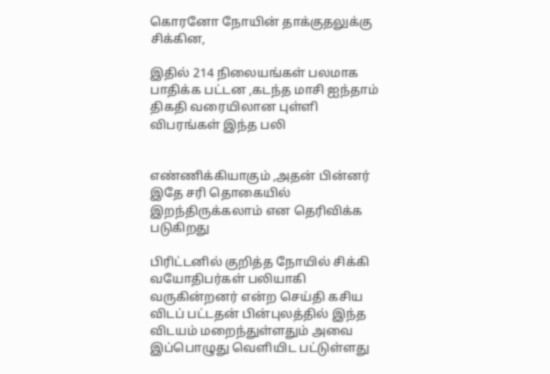கொரனோ நோயின் தாக்குதலுக்கு சிக்கின,

இதில் 214 நிலையங்கள் பலமாக பாதிக்க பட்டன ,கடந்த மாசி ஐந்தாம் திகதி வரையிலான புள்ளி விபரங்கள் இந்த பலி


எண்ணிக்கியாகும் ,அதன் பின்னர் இதே சரி தொகையில் இறந்திருக்கலாம் என தெரிவிக்க படுகிறது

பிரிட்டனில் குறித்த நோயில் சிக்கி வயோதிபர்கள் பலியாகி வருகின்றனர் என்ற செய்தி கசிய விடப் பட்டதன் பின்புலத்தில் இந்த விடயம் மறைந்துள்ளதும் அவை இப்பொழுது வெளியிட பட்டுள்ளது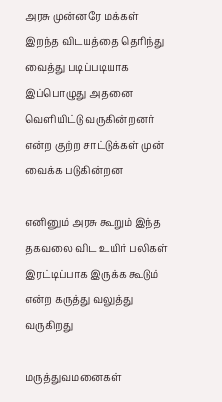அரசு முன்னரே மக்கள் இறந்த விடயத்தை தெரிந்து வைத்து படிப்படியாக இப்பொழுது அதனை வெளியிட்டு வருகின்றனர் என்ற குற்ற சாட்டுக்கள் முன் வைக்க படுகின்றன

எனினும் அரசு கூறும் இந்த தகவலை விட உயிர் பலிகள் இரட்டிப்பாக இருக்க கூடும் என்ற கருத்து வலுத்து வருகிறது

மருத்துவமனைகள்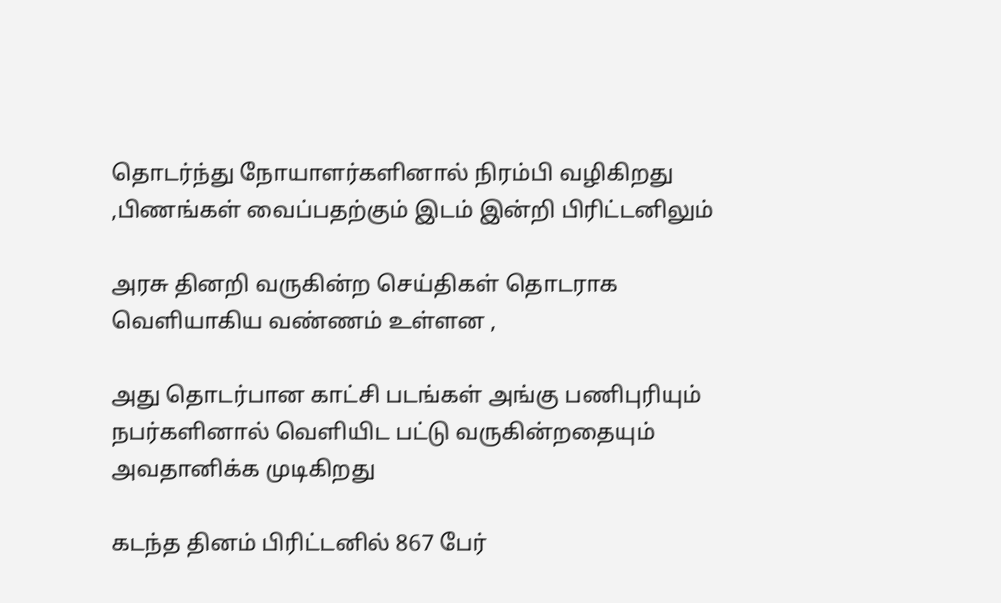தொடர்ந்து நோயாளர்களினால் நிரம்பி வழிகிறது ,பிணங்கள் வைப்பதற்கும் இடம் இன்றி பிரிட்டனிலும்

அரசு தினறி வருகின்ற செய்திகள் தொடராக வெளியாகிய வண்ணம் உள்ளன ,

அது தொடர்பான காட்சி படங்கள் அங்கு பணிபுரியும் நபர்களினால் வெளியிட பட்டு வருகின்றதையும் அவதானிக்க முடிகிறது

கடந்த தினம் பிரிட்டனில் 867 பேர்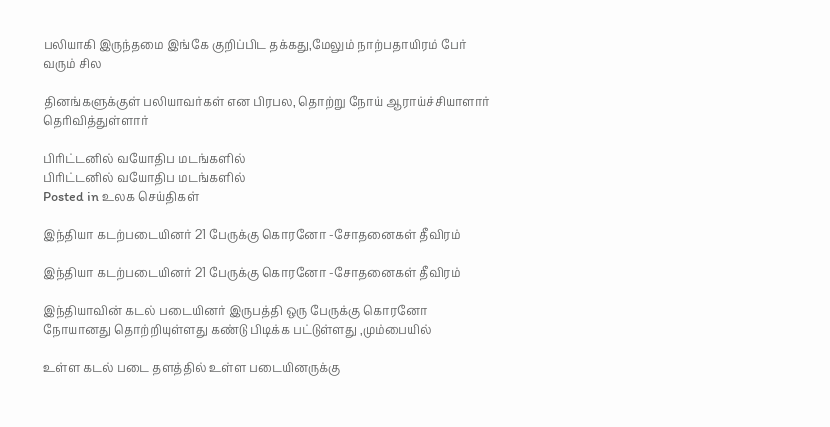பலியாகி இருந்தமை இங்கே குறிப்பிட தக்கது,மேலும் நாற்பதாயிரம் பேர் வரும் சில

தினங்களுக்குள் பலியாவர்கள் என பிரபல, தொற்று நோய் ஆராய்ச்சியாளார் தெரிவித்துள்ளார்

பிரிட்டனில் வயோதிப மடங்களில்
பிரிட்டனில் வயோதிப மடங்களில்
Posted in உலக செய்திகள்

இந்தியா கடற்படையினர் 21 பேருக்கு கொரனோ -சோதனைகள் தீவிரம்

இந்தியா கடற்படையினர் 21 பேருக்கு கொரனோ -சோதனைகள் தீவிரம்

இந்தியாவின் கடல் படையினர் இருபத்தி ஒரு பேருக்கு கொரனோ நோயானது தொற்றியுள்ளது கண்டு பிடிக்க பட்டுள்ளது ,மும்பையில்

உள்ள கடல் படை தளத்தில் உள்ள படையினருக்கு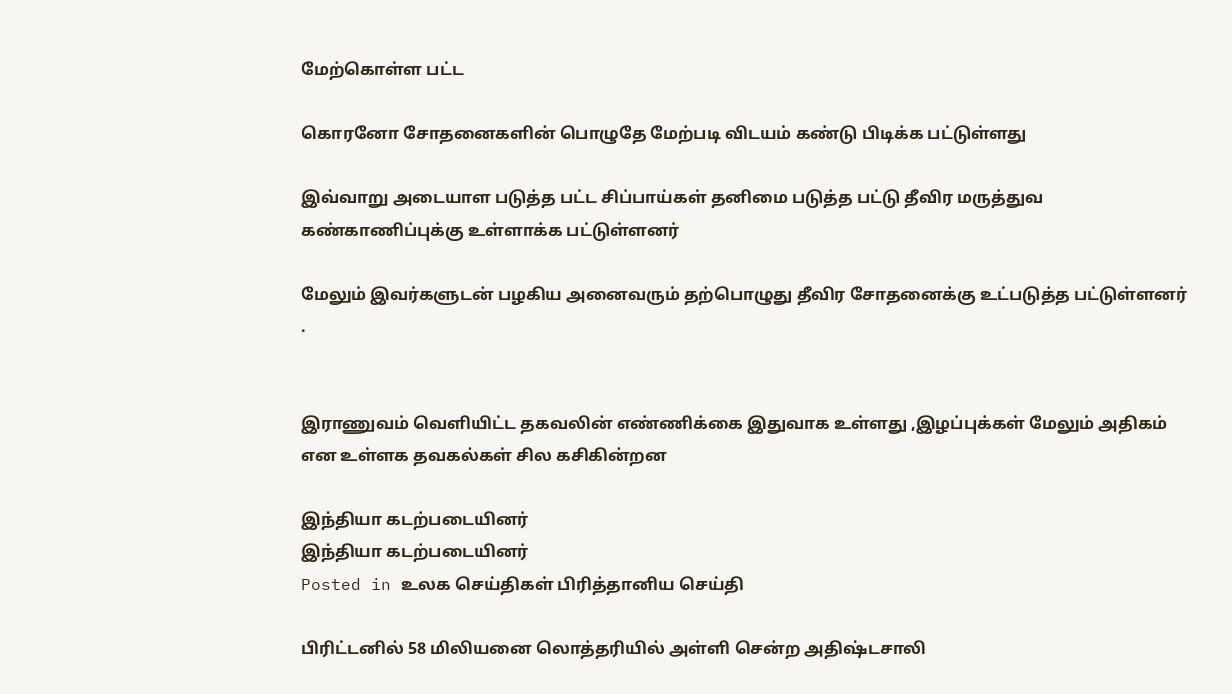மேற்கொள்ள பட்ட

கொரனோ சோதனைகளின் பொழுதே மேற்படி விடயம் கண்டு பிடிக்க பட்டுள்ளது

இவ்வாறு அடையாள படுத்த பட்ட சிப்பாய்கள் தனிமை படுத்த பட்டு தீவிர மருத்துவ கண்காணிப்புக்கு உள்ளாக்க பட்டுள்ளனர்

மேலும் இவர்களுடன் பழகிய அனைவரும் தற்பொழுது தீவிர சோதனைக்கு உட்படுத்த பட்டுள்ளனர் .


இராணுவம் வெளியிட்ட தகவலின் எண்ணிக்கை இதுவாக உள்ளது ,இழப்புக்கள் மேலும் அதிகம் என உள்ளக தவகல்கள் சில கசிகின்றன

இந்தியா கடற்படையினர்
இந்தியா கடற்படையினர்
Posted in உலக செய்திகள் பிரித்தானிய செய்தி

பிரிட்டனில் 58 மிலியனை லொத்தரியில் அள்ளி சென்ற அதிஷ்டசாலி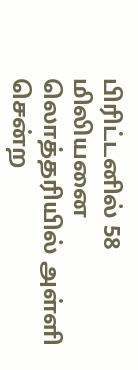பிரிட்டனில் 58 மிலியனை லொத்தரியில் அள்ளி சென்ற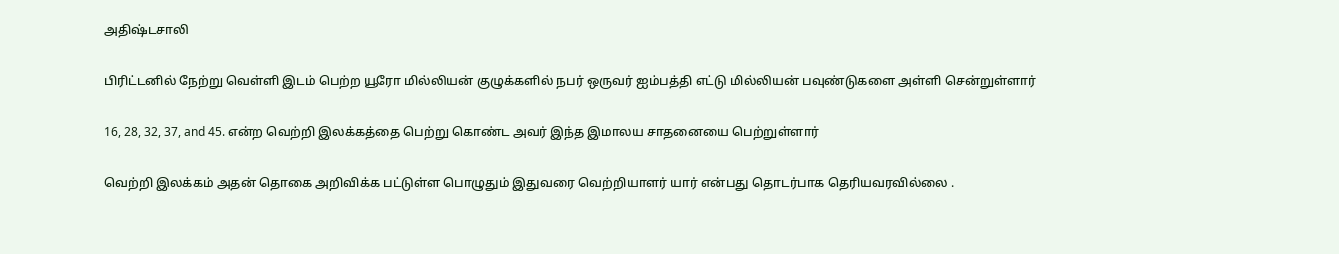அதிஷ்டசாலி

பிரிட்டனில் நேற்று வெள்ளி இடம் பெற்ற யூரோ மில்லியன் குழுக்களில் நபர் ஒருவர் ஐம்பத்தி எட்டு மில்லியன் பவுண்டுகளை அள்ளி சென்றுள்ளார்

16, 28, 32, 37, and 45. என்ற வெற்றி இலக்கத்தை பெற்று கொண்ட அவர் இந்த இமாலய சாதனையை பெற்றுள்ளார்

வெற்றி இலக்கம் அதன் தொகை அறிவிக்க பட்டுள்ள பொழுதும் இதுவரை வெற்றியாளர் யார் என்பது தொடர்பாக தெரியவரவில்லை .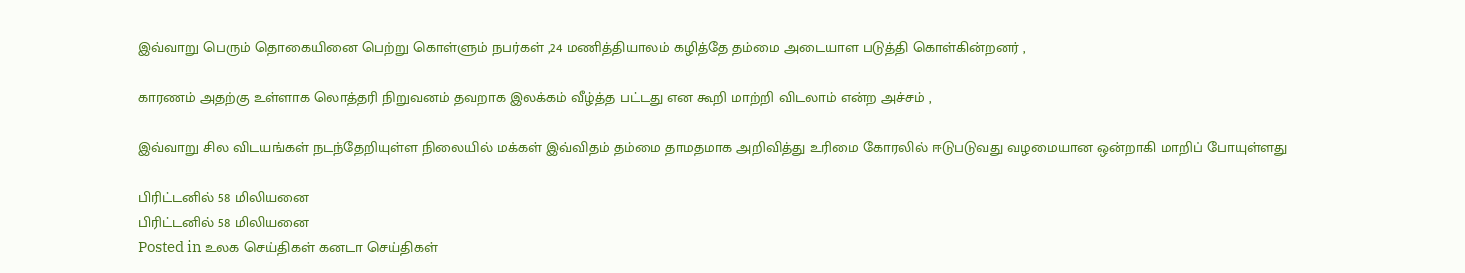இவ்வாறு பெரும் தொகையினை பெற்று கொள்ளும் நபர்கள் ,24 மணித்தியாலம் கழித்தே தம்மை அடையாள படுத்தி கொள்கின்றனர் ,

காரணம் அதற்கு உள்ளாக லொத்தரி நிறுவனம் தவறாக இலக்கம் வீழ்த்த பட்டது என கூறி மாற்றி விடலாம் என்ற அச்சம் ,

இவ்வாறு சில விடயங்கள் நடந்தேறியுள்ள நிலையில் மக்கள் இவ்விதம் தம்மை தாமதமாக அறிவித்து உரிமை கோரலில் ஈடுபடுவது வழமையான ஒன்றாகி மாறிப் போயுள்ளது

பிரிட்டனில் 58 மிலியனை
பிரிட்டனில் 58 மிலியனை
Posted in உலக செய்திகள் கனடா செய்திகள்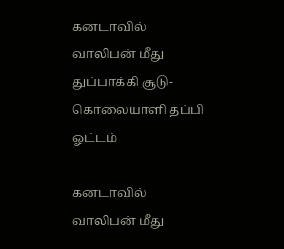கனடாவில் வாலிபன் மீது துப்பாக்கி சூடு-கொலையாளி தப்பி ஓட்டம்

கனடாவில் வாலிபன் மீது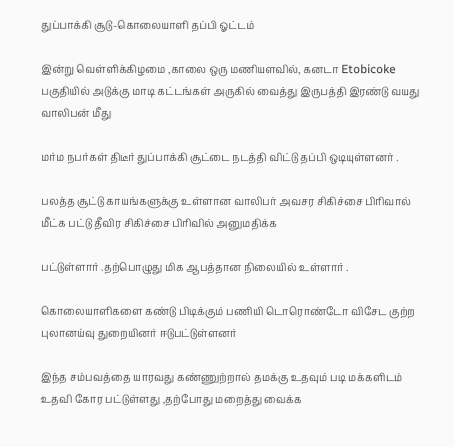துப்பாக்கி சூடு-கொலையாளி தப்பி ஓட்டம்

இன்று வெள்ளிக்கிழமை ,காலை ஒரு மணியளவில், கனடா Etobicoke பகுதியில் அடுக்கு மாடி கட்டங்கள் அருகில் வைத்து இருபத்தி இரண்டு வயது வாலிபன் மீது

மர்ம நபர்கள் திடீர் துப்பாக்கி சூட்டை நடத்தி விட்டு தப்பி ஒடியுள்ளனர் .

பலத்த சூட்டு காயங்களுக்கு உள்ளான வாலிபர் அவசர சிகிச்சை பிரிவால் மீட்க பட்டு தீவிர சிகிச்சை பிரிவில் அனுமதிக்க

பட்டுள்ளார் .தற்பொழுது மிக ஆபத்தான நிலையில் உள்ளார் .

கொலையாளிகளை கண்டு பிடிக்கும் பணியி டொரொண்டோ விசேட குற்ற புலானய்வு துறையினர் ஈடுபட்டுள்ளனர்

இந்த சம்பவத்தை யாரவது கண்ணுற்றால் தமக்கு உதவும் படி மக்களிடம் உதவி கோர பட்டுள்ளது ,தற்போது மறைத்து வைக்க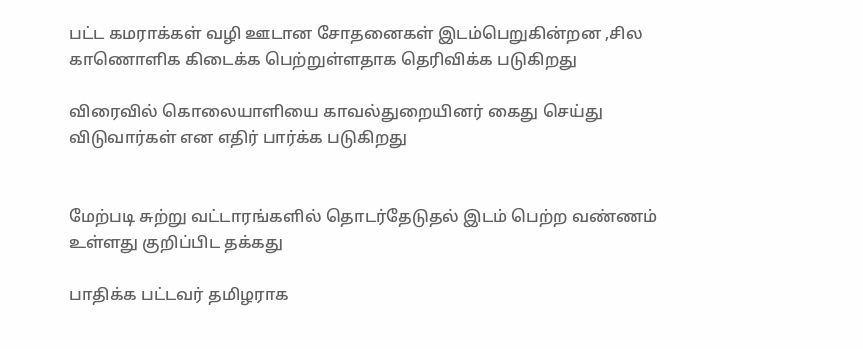பட்ட கமராக்கள் வழி ஊடான சோதனைகள் இடம்பெறுகின்றன ,சில காணொளிக கிடைக்க பெற்றுள்ளதாக தெரிவிக்க படுகிறது

விரைவில் கொலையாளியை காவல்துறையினர் கைது செய்து விடுவார்கள் என எதிர் பார்க்க படுகிறது


மேற்படி சுற்று வட்டாரங்களில் தொடர்தேடுதல் இடம் பெற்ற வண்ணம் உள்ளது குறிப்பிட தக்கது

பாதிக்க பட்டவர் தமிழராக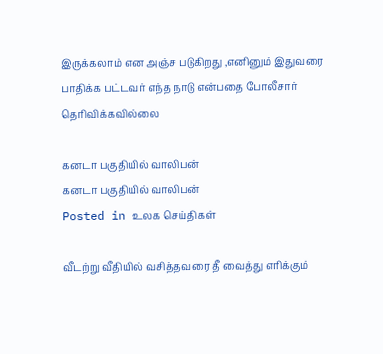இருக்கலாம் என அஞ்ச படுகிறது ,எனினும் இதுவரை பாதிக்க பட்டவர் எந்த நாடு என்பதை போலீசார் தெரிவிக்கவில்லை

கனடா பகுதியில் வாலிபன்
கனடா பகுதியில் வாலிபன்
Posted in உலக செய்திகள்

வீடற்று வீதியில் வசித்தவரை தீ வைத்து எரிக்கும்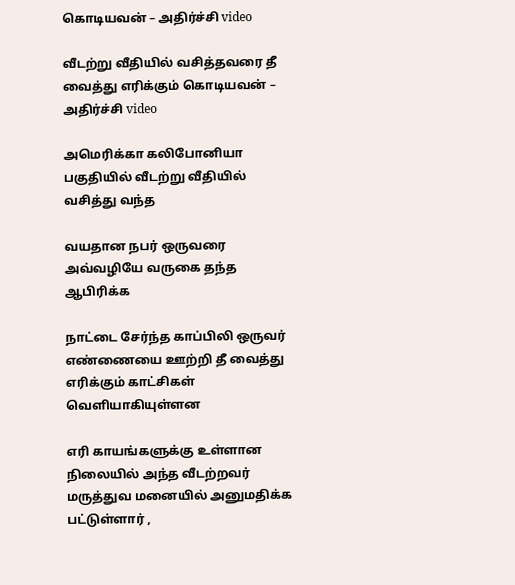கொடியவன் – அதிர்ச்சி video

வீடற்று வீதியில் வசித்தவரை தீ வைத்து எரிக்கும் கொடியவன் – அதிர்ச்சி video

அமெரிக்கா கலிபோனியா பகுதியில் வீடற்று வீதியில் வசித்து வந்த

வயதான நபர் ஒருவரை அவ்வழியே வருகை தந்த ஆபிரிக்க

நாட்டை சேர்ந்த காப்பிலி ஒருவர் எண்ணையை ஊற்றி தீ வைத்து எரிக்கும் காட்சிகள் வெளியாகியுள்ளன

எரி காயங்களுக்கு உள்ளான நிலையில் அந்த வீடற்றவர் மருத்துவ மனையில் அனுமதிக்க பட்டுள்ளார் ,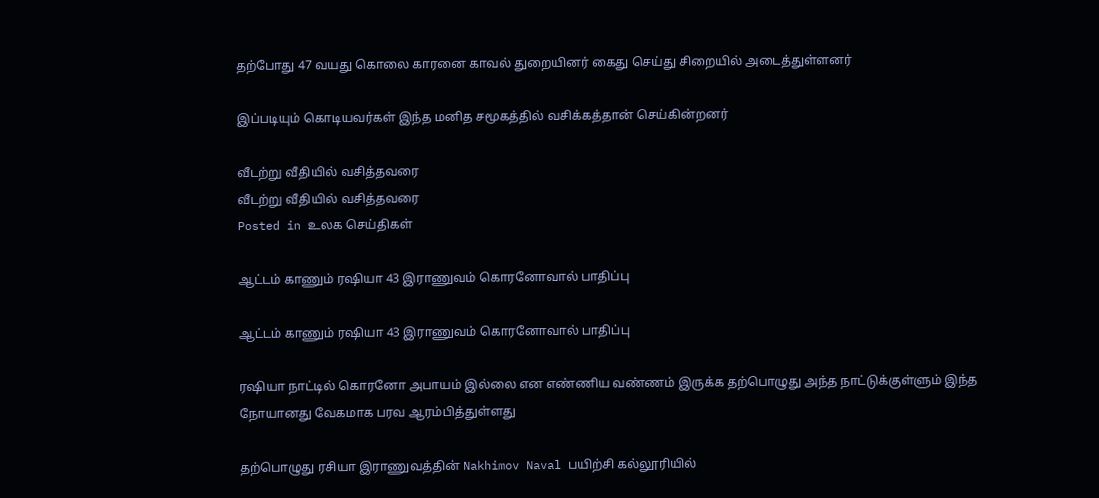தற்போது 47 வயது கொலை காரனை காவல் துறையினர் கைது செய்து சிறையில் அடைத்துள்ளனர்

இப்படியும் கொடியவர்கள் இந்த மனித சமூகத்தில் வசிக்கத்தான் செய்கின்றனர்

வீடற்று வீதியில் வசித்தவரை
வீடற்று வீதியில் வசித்தவரை
Posted in உலக செய்திகள்

ஆட்டம் காணும் ரஷியா 43 இராணுவம் கொரனோவால் பாதிப்பு

ஆட்டம் காணும் ரஷியா 43 இராணுவம் கொரனோவால் பாதிப்பு

ரஷியா நாட்டில் கொரனோ அபாயம் இல்லை என எண்ணிய வண்ணம் இருக்க தற்பொழுது அந்த நாட்டுக்குள்ளும் இந்த நோயானது வேகமாக பரவ ஆரம்பித்துள்ளது

தற்பொழுது ரசியா இராணுவத்தின் Nakhimov Naval பயிற்சி கல்லூரியில்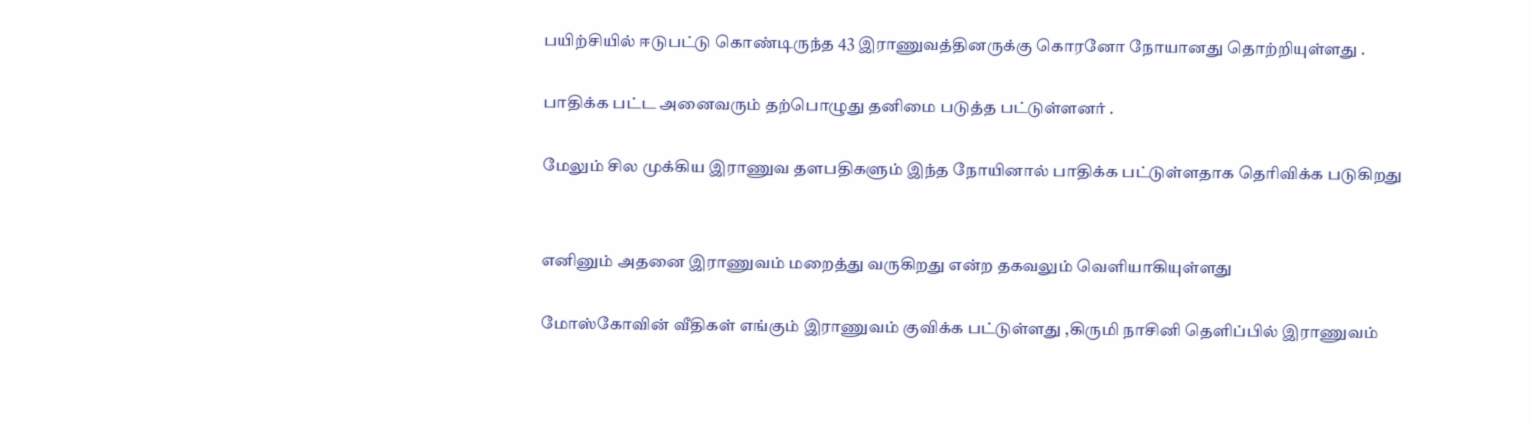பயிற்சியில் ஈடுபட்டு கொண்டிருந்த 43 இராணுவத்தினருக்கு கொரனோ நோயானது தொற்றியுள்ளது .

பாதிக்க பட்ட அனைவரும் தற்பொழுது தனிமை படுத்த பட்டுள்ளனர் .

மேலும் சில முக்கிய இராணுவ தளபதிகளும் இந்த நோயினால் பாதிக்க பட்டுள்ளதாக தெரிவிக்க படுகிறது


எனினும் அதனை இராணுவம் மறைத்து வருகிறது என்ற தகவலும் வெளியாகியுள்ளது

மோஸ்கோவின் வீதிகள் எங்கும் இராணுவம் குவிக்க பட்டுள்ளது ,கிருமி நாசினி தெளிப்பில் இராணுவம்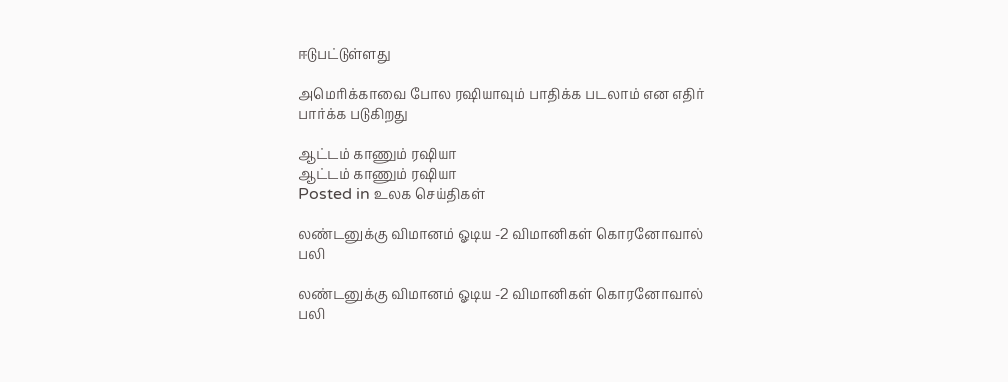ஈடுபட்டுள்ளது

அமெரிக்காவை போல ரஷியாவும் பாதிக்க படலாம் என எதிர் பார்க்க படுகிறது

ஆட்டம் காணும் ரஷியா
ஆட்டம் காணும் ரஷியா
Posted in உலக செய்திகள்

லண்டனுக்கு விமானம் ஓடிய -2 விமானிகள் கொரனோவால் பலி

லண்டனுக்கு விமானம் ஓடிய -2 விமானிகள் கொரனோவால் பலி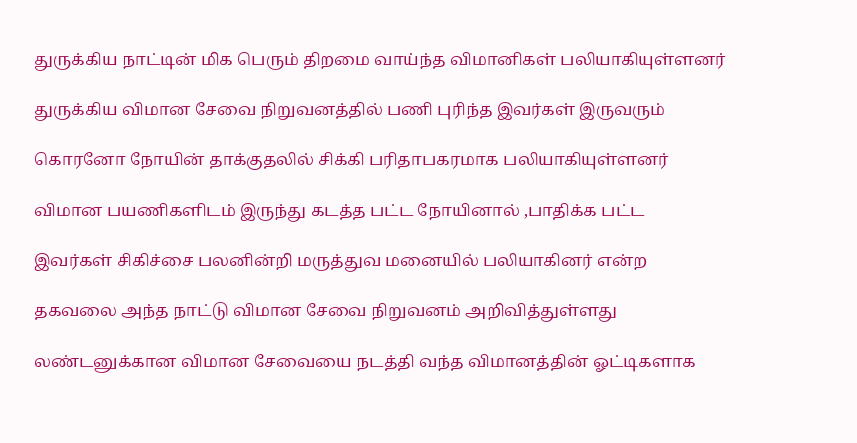துருக்கிய நாட்டின் மிக பெரும் திறமை வாய்ந்த விமானிகள் பலியாகியுள்ளனர்

துருக்கிய விமான சேவை நிறுவனத்தில் பணி புரிந்த இவர்கள் இருவரும்

கொரனோ நோயின் தாக்குதலில் சிக்கி பரிதாபகரமாக பலியாகியுள்ளனர்

விமான பயணிகளிடம் இருந்து கடத்த பட்ட நோயினால் ,பாதிக்க பட்ட

இவர்கள் சிகிச்சை பலனின்றி மருத்துவ மனையில் பலியாகினர் என்ற

தகவலை அந்த நாட்டு விமான சேவை நிறுவனம் அறிவித்துள்ளது

லண்டனுக்கான விமான சேவையை நடத்தி வந்த விமானத்தின் ஓட்டிகளாக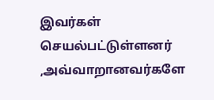இவர்கள் செயல்பட்டுள்ளனர் ,அவ்வாறானவர்களே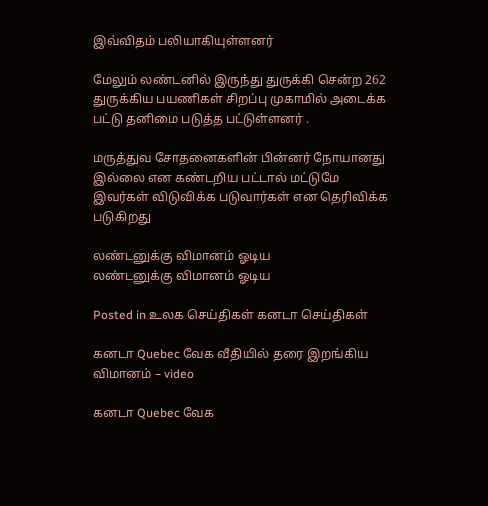இவ்விதம் பலியாகியுள்ளனர்

மேலும் லண்டனில் இருந்து துருக்கி சென்ற 262 துருக்கிய பயணிகள் சிறப்பு முகாமில் அடைக்க பட்டு தனிமை படுத்த பட்டுள்ளனர் .

மருத்துவ சோதனைகளின் பின்னர் நோயானது இல்லை என கண்டறிய பட்டால் மட்டுமே இவர்கள் விடுவிக்க படுவார்கள் என தெரிவிக்க படுகிறது

லண்டனுக்கு விமானம் ஓடிய
லண்டனுக்கு விமானம் ஓடிய

Posted in உலக செய்திகள் கனடா செய்திகள்

கனடா Quebec வேக வீதியில் தரை இறங்கிய விமானம் – video

கனடா Quebec வேக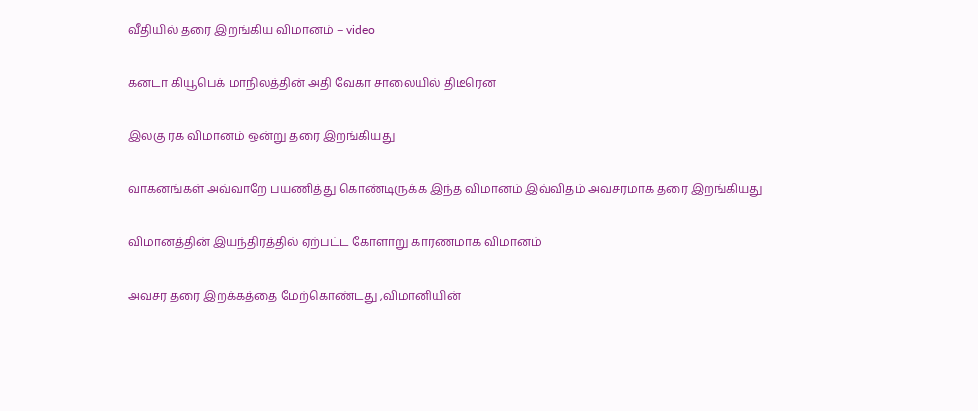வீதியில் தரை இறங்கிய விமானம் – video

கனடா கியூபெக் மாநிலத்தின் அதி வேகா சாலையில் திடீரென

இலகு ரக விமானம் ஒன்று தரை இறங்கியது

வாகனங்கள் அவ்வாறே பயணித்து கொண்டிருக்க இந்த விமானம் இவ்விதம் அவசரமாக தரை இறங்கியது

விமானத்தின் இயந்திரத்தில் ஏற்பட்ட கோளாறு காரணமாக விமானம்

அவசர தரை இறக்கத்தை மேற்கொண்டது ,விமானியின்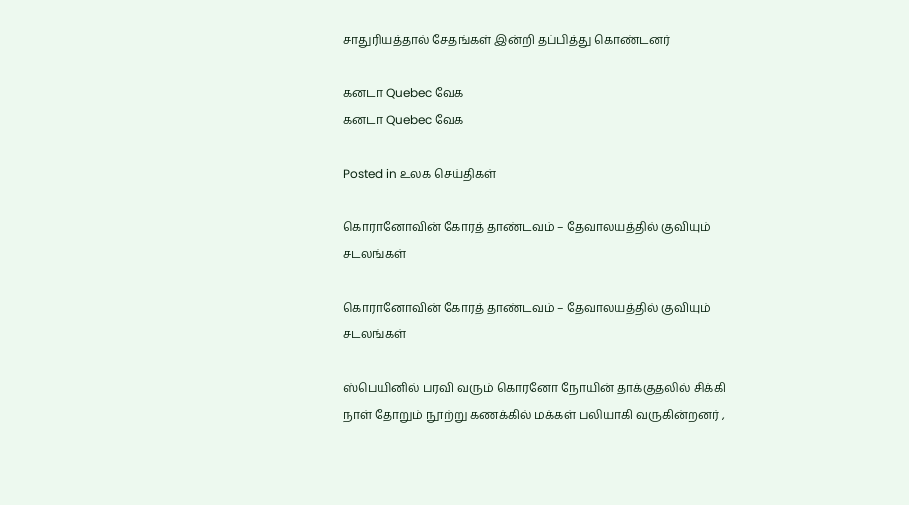சாதுரியத்தால் சேதங்கள் இன்றி தப்பித்து கொண்டனர்

கனடா Quebec வேக
கனடா Quebec வேக

Posted in உலக செய்திகள்

கொரானோவின் கோரத் தாண்டவம் – தேவாலயத்தில் குவியும் சடலங்கள்

கொரானோவின் கோரத் தாண்டவம் – தேவாலயத்தில் குவியும் சடலங்கள்

ஸ்பெயினில் பரவி வரும் கொரனோ நோயின் தாக்குதலில் சிக்கி நாள் தோறும் நூற்று கணக்கில் மக்கள் பலியாகி வருகின்றனர் ,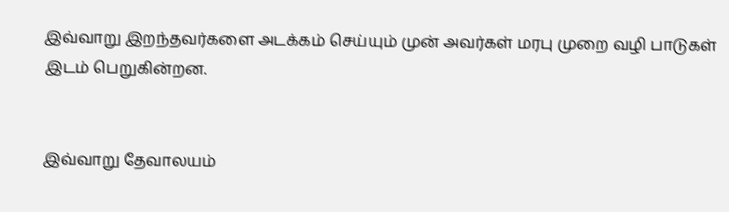இவ்வாறு இறந்தவர்களை அடக்கம் செய்யும் முன் அவர்கள் மரபு முறை வழி பாடுகள் இடம் பெறுகின்றன.


இவ்வாறு தேவாலயம்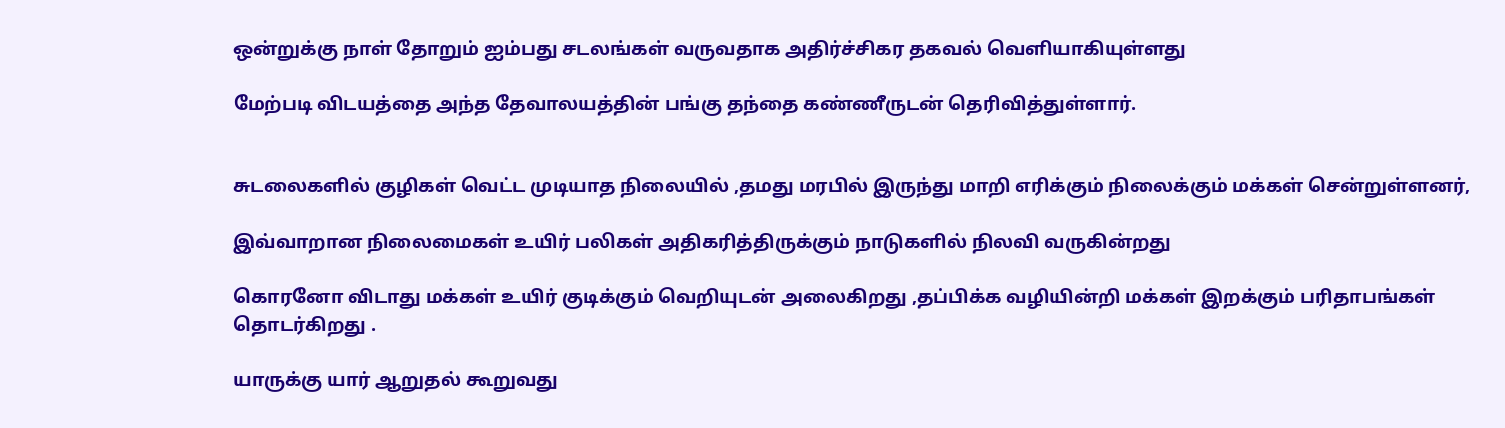ஒன்றுக்கு நாள் தோறும் ஐம்பது சடலங்கள் வருவதாக அதிர்ச்சிகர தகவல் வெளியாகியுள்ளது

மேற்படி விடயத்தை அந்த தேவாலயத்தின் பங்கு தந்தை கண்ணீருடன் தெரிவித்துள்ளார்.


சுடலைகளில் குழிகள் வெட்ட முடியாத நிலையில் ,தமது மரபில் இருந்து மாறி எரிக்கும் நிலைக்கும் மக்கள் சென்றுள்ளனர்,

இவ்வாறான நிலைமைகள் உயிர் பலிகள் அதிகரித்திருக்கும் நாடுகளில் நிலவி வருகின்றது

கொரனோ விடாது மக்கள் உயிர் குடிக்கும் வெறியுடன் அலைகிறது ,தப்பிக்க வழியின்றி மக்கள் இறக்கும் பரிதாபங்கள் தொடர்கிறது .

யாருக்கு யார் ஆறுதல் கூறுவது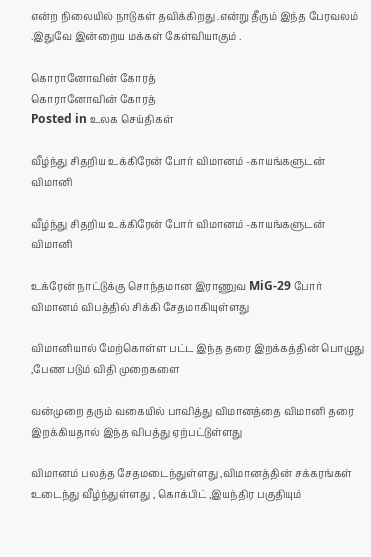என்ற நிலையில் நாடுகள் தவிக்கிறது .என்று தீரும் இந்த பேரவலம் .இதுவே இன்றைய மக்கள் கேள்வியாகும் .

கொரானோவின் கோரத்
கொரானோவின் கோரத்
Posted in உலக செய்திகள்

வீழ்ந்து சிதறிய உக்கிரேன் போர் விமானம் -காயங்களுடன் விமானி

வீழ்ந்து சிதறிய உக்கிரேன் போர் விமானம் -காயங்களுடன் விமானி

உக்ரேன் நாட்டுக்கு சொந்தமான இராணுவ MiG-29 போர் விமானம் விபத்தில் சிக்கி சேதமாகியுள்ளது

விமானியால் மேற்கொள்ள பட்ட இந்த தரை இறக்கத்தின் பொழுது ,பேண படும் விதி முறைகளை

வன்முறை தரும் வகையில் பாவித்து விமானத்தை விமானி தரை இறக்கியதால் இந்த விபத்து ஏற்பட்டுள்ளது

விமானம் பலத்த சேதமடைந்துள்ளது ,விமானத்தின் சக்கரங்கள் உடைந்து வீழ்ந்துள்ளது , கொக்பிட் ,இயந்திர பகுதியும்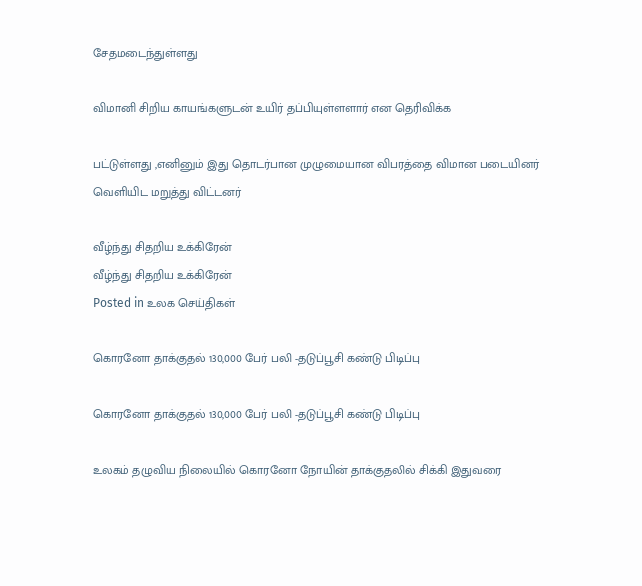சேதமடைந்துள்ளது

விமானி சிறிய காயங்களுடன் உயிர் தப்பியுள்ளளார் என தெரிவிக்க

பட்டுள்ளது ,எனினும் இது தொடர்பான முழுமையான விபரத்தை விமான படையினர் வெளியிட மறுத்து விட்டனர்

வீழ்ந்து சிதறிய உக்கிரேன்
வீழ்ந்து சிதறிய உக்கிரேன்
Posted in உலக செய்திகள்

கொரனோ தாக்குதல் 130,000 பேர் பலி -தடுப்பூசி கண்டு பிடிப்பு

கொரனோ தாக்குதல் 130,000 பேர் பலி -தடுப்பூசி கண்டு பிடிப்பு

உலகம் தழுவிய நிலையில் கொரனோ நோயின் தாக்குதலில் சிக்கி இதுவரை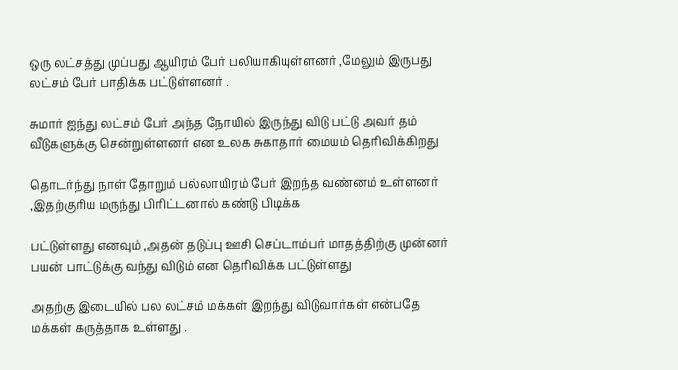ஒரு லட்சத்து முப்பது ஆயிரம் பேர் பலியாகியுள்ளனர் ,மேலும் இருபது லட்சம் பேர் பாதிக்க பட்டுள்ளனர் .

சுமார் ஐந்து லட்சம் பேர் அந்த நோயில் இருந்து விடு பட்டு அவர் தம் வீடுகளுக்கு சென்றுள்ளனர் என உலக சுகாதார் மையம் தெரிவிக்கிறது

தொடர்ந்து நாள் தோறும் பல்லாயிரம் பேர் இறந்த வண்னம் உள்ளனர் ,இதற்குரிய மருந்து பிரிட்டனால் கண்டு பிடிக்க

பட்டுள்ளது எனவும் ,அதன் தடுப்பு ஊசி செப்டாம்பர் மாதத்திற்கு முன்னர் பயன் பாட்டுக்கு வந்து விடும் என தெரிவிக்க பட்டுள்ளது

அதற்கு இடையில் பல லட்சம் மக்கள் இறந்து விடுவார்கள் என்பதே மக்கள் கருத்தாக உள்ளது .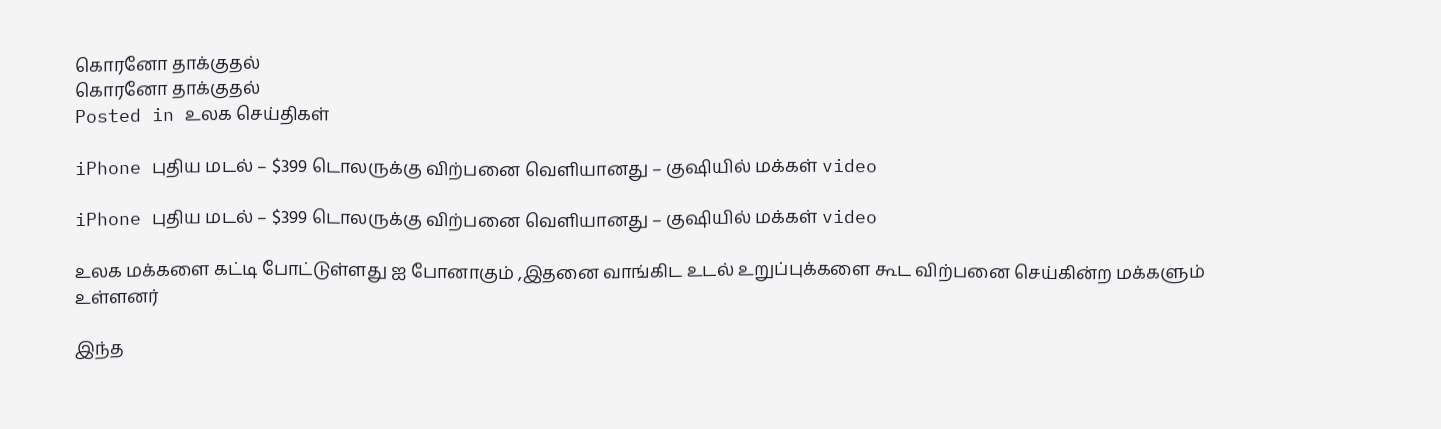கொரனோ தாக்குதல்
கொரனோ தாக்குதல்
Posted in உலக செய்திகள்

iPhone புதிய மடல் – $399 டொலருக்கு விற்பனை வெளியானது – குஷியில் மக்கள் video

iPhone புதிய மடல் – $399 டொலருக்கு விற்பனை வெளியானது – குஷியில் மக்கள் video

உலக மக்களை கட்டி போட்டுள்ளது ஐ போனாகும் ,இதனை வாங்கிட உடல் உறுப்புக்களை கூட விற்பனை செய்கின்ற மக்களும் உள்ளனர்

இந்த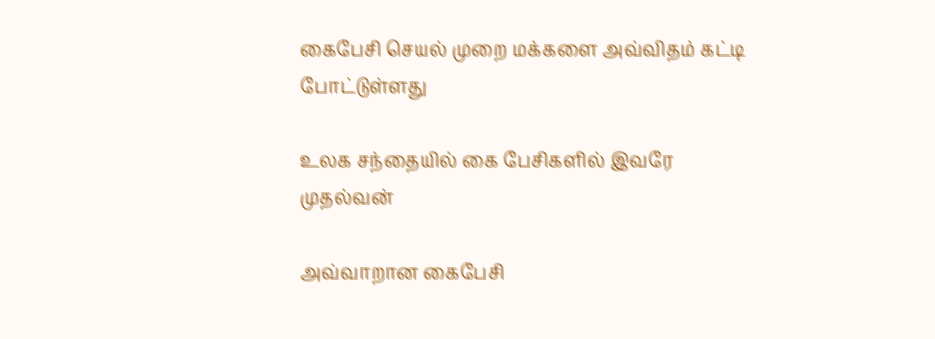கைபேசி செயல் முறை மக்களை அவ்விதம் கட்டி போட்டுள்ளது

உலக சந்தையில் கை பேசிகளில் இவரே முதல்வன்

அவ்வாறான கைபேசி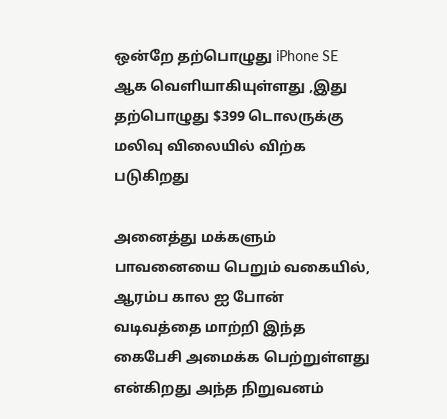ஒன்றே தற்பொழுது iPhone SE ஆக வெளியாகியுள்ளது ,இது தற்பொழுது $399 டொலருக்கு மலிவு விலையில் விற்க படுகிறது

அனைத்து மக்களும் பாவனையை பெறும் வகையில், ஆரம்ப கால ஐ போன் வடிவத்தை மாற்றி இந்த கைபேசி அமைக்க பெற்றுள்ளது என்கிறது அந்த நிறுவனம்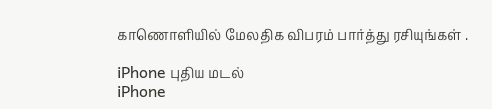காணொளியில் மேலதிக விபரம் பார்த்து ரசியுங்கள் .

iPhone புதிய மடல்
iPhone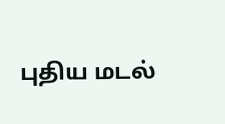புதிய மடல்